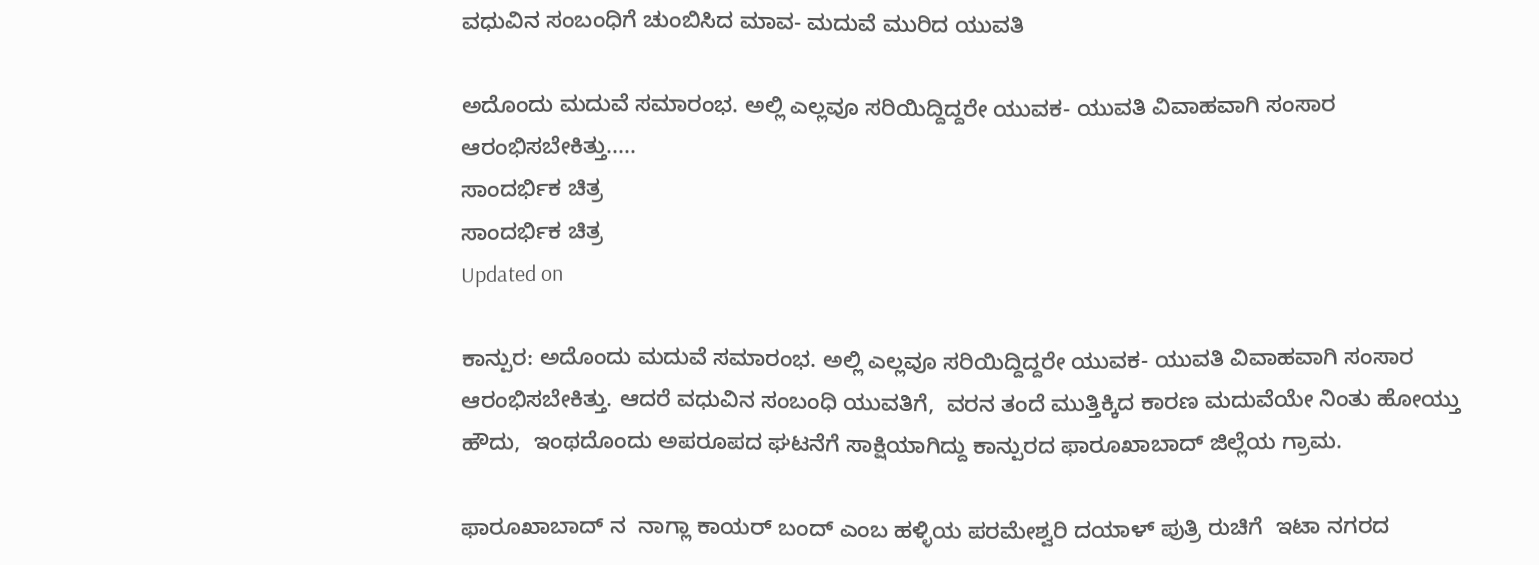ವಧುವಿನ ಸಂಬಂಧಿಗೆ ಚುಂಬಿಸಿದ ಮಾವ- ಮದುವೆ ಮುರಿದ ಯುವತಿ

ಅದೊಂದು ಮದುವೆ ಸಮಾರಂಭ. ಅಲ್ಲಿ ಎಲ್ಲವೂ ಸರಿಯಿದ್ದಿದ್ದರೇ ಯುವಕ- ಯುವತಿ ವಿವಾಹವಾಗಿ ಸಂಸಾರ ಆರಂಭಿಸಬೇಕಿತ್ತು.....
ಸಾಂದರ್ಭಿಕ ಚಿತ್ರ
ಸಾಂದರ್ಭಿಕ ಚಿತ್ರ
Updated on

ಕಾನ್ಪುರ: ಅದೊಂದು ಮದುವೆ ಸಮಾರಂಭ. ಅಲ್ಲಿ ಎಲ್ಲವೂ ಸರಿಯಿದ್ದಿದ್ದರೇ ಯುವಕ- ಯುವತಿ ವಿವಾಹವಾಗಿ ಸಂಸಾರ ಆರಂಭಿಸಬೇಕಿತ್ತು. ಆದರೆ ವಧುವಿನ ಸಂಬಂಧಿ ಯುವತಿಗೆ,  ವರನ ತಂದೆ ಮುತ್ತಿಕ್ಕಿದ ಕಾರಣ ಮದುವೆಯೇ ನಿಂತು ಹೋಯ್ತು
ಹೌದು,  ಇಂಥದೊಂದು ಅಪರೂಪದ ಘಟನೆಗೆ ಸಾಕ್ಷಿಯಾಗಿದ್ದು ಕಾನ್ಪುರದ ಫಾರೂಖಾಬಾದ್ ಜಿಲ್ಲೆಯ ಗ್ರಾಮ.

ಫಾರೂಖಾಬಾದ್ ನ  ನಾಗ್ಲಾ ಕಾಯರ್ ಬಂದ್ ಎಂಬ ಹಳ್ಳಿಯ ಪರಮೇಶ್ವರಿ ದಯಾಳ್ ಪುತ್ರಿ ರುಚಿಗೆ  ಇಟಾ ನಗರದ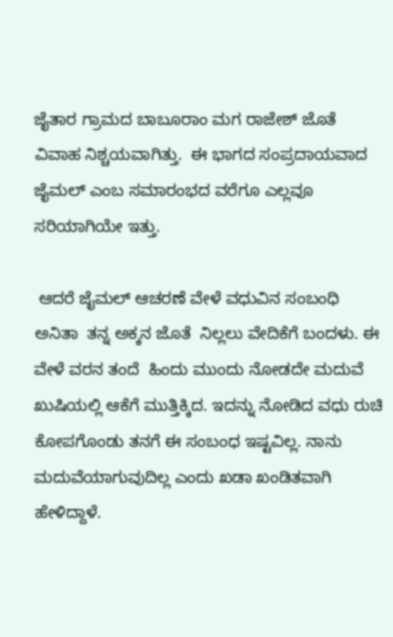ಜೈತಾರ ಗ್ರಾಮದ ಬಾಬೂರಾಂ ಮಗ ರಾಜೇಶ್ ಜೊತೆ  ವಿವಾಹ ನಿಶ್ಚಯವಾಗಿತ್ತು.  ಈ ಭಾಗದ ಸಂಪ್ರದಾಯವಾದ ಜೈಮಲ್ ಎಂಬ ಸಮಾರಂಭದ ವರೆಗೂ ಎಲ್ಲವೂ ಸರಿಯಾಗಿಯೇ ಇತ್ತು.

 ಆದರೆ ಜೈಮಲ್ ಆಚರಣೆ ವೇಳೆ ವಧುವಿನ ಸಂಬಂಧಿ ಅನಿತಾ  ತನ್ನ ಅಕ್ಕನ ಜೊತೆ  ನಿಲ್ಲಲು ವೇದಿಕೆಗೆ ಬಂದಳು. ಈ ವೇಳೆ ವರನ ತಂದೆ  ಹಿಂದು ಮುಂದು ನೋಡದೇ ಮದುವೆ ಖುಷಿಯಲ್ಲಿ ಆಕೆಗೆ ಮುತ್ತಿಕ್ಕಿದ. ಇದನ್ನು ನೋಡಿದ ವಧು ರುಚಿ ಕೋಪಗೊಂಡು ತನಗೆ ಈ ಸಂಬಂಧ ಇಷ್ಟವಿಲ್ಲ. ನಾನು ಮದುವೆಯಾಗುವುದಿಲ್ಲ ಎಂದು ಖಡಾ ಖಂಡಿತವಾಗಿ ಹೇಳಿದ್ದಾಳೆ.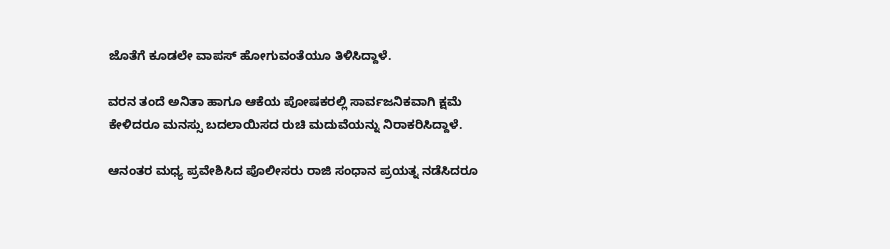ಜೊತೆಗೆ ಕೂಡಲೇ ವಾಪಸ್ ಹೋಗುವಂತೆಯೂ ತಿಳಿಸಿದ್ದಾಳೆ.

ವರನ ತಂದೆ ಅನಿತಾ ಹಾಗೂ ಆಕೆಯ ಪೋಷಕರಲ್ಲಿ ಸಾರ್ವಜನಿಕವಾಗಿ ಕ್ಷಮೆ ಕೇಳಿದರೂ ಮನಸ್ಸು ಬದಲಾಯಿಸದ ರುಚಿ ಮದುವೆಯನ್ನು ನಿರಾಕರಿಸಿದ್ದಾಳೆ.

ಆನಂತರ ಮಧ್ಯ ಪ್ರವೇಶಿಸಿದ ಪೊಲೀಸರು ರಾಜಿ ಸಂಧಾನ ಪ್ರಯತ್ನ ನಡೆಸಿದರೂ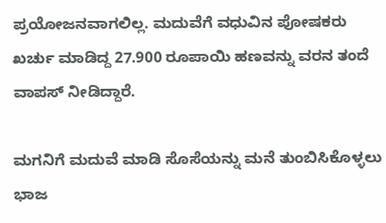ಪ್ರಯೋಜನವಾಗಲಿಲ್ಲ. ಮದುವೆಗೆ ವಧುವಿನ ಪೋಷಕರು ಖರ್ಚು ಮಾಡಿದ್ದ 27.900 ರೂಪಾಯಿ ಹಣವನ್ನು ವರನ ತಂದೆ ವಾಪಸ್ ನೀಡಿದ್ದಾರೆ.

ಮಗನಿಗೆ ಮದುವೆ ಮಾಡಿ ಸೊಸೆಯನ್ನು ಮನೆ ತುಂಬಿಸಿಕೊಳ್ಳಲು ಭಾಜ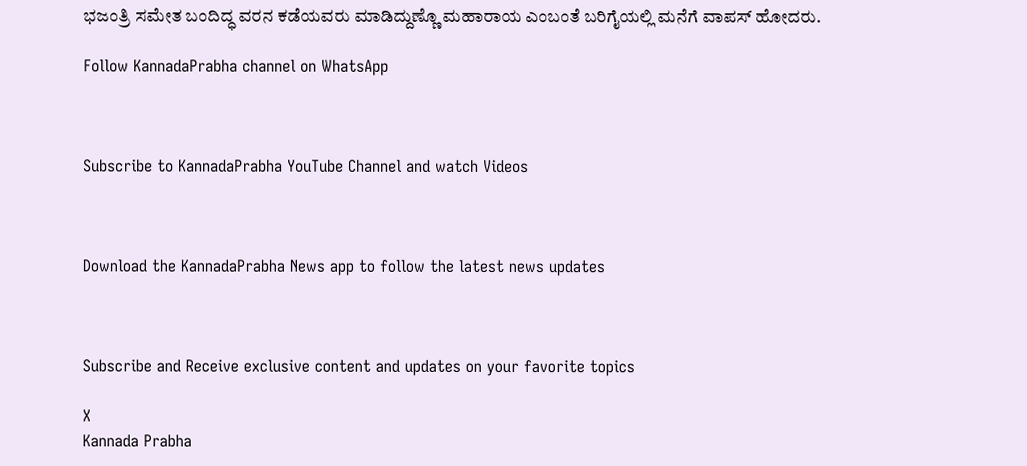ಭಜಂತ್ರಿ ಸಮೇತ ಬಂದಿದ್ಧ ವರನ ಕಡೆಯವರು ಮಾಡಿದ್ದುಣ್ಣೊ ಮಹಾರಾಯ ಎಂಬಂತೆ ಬರಿಗೈಯಲ್ಲಿ ಮನೆಗೆ ವಾಪಸ್ ಹೋದರು.

Follow KannadaPrabha channel on WhatsApp



Subscribe to KannadaPrabha YouTube Channel and watch Videos



Download the KannadaPrabha News app to follow the latest news updates



Subscribe and Receive exclusive content and updates on your favorite topics

X
Kannada Prabha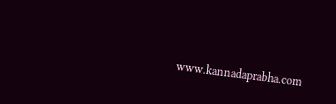www.kannadaprabha.com